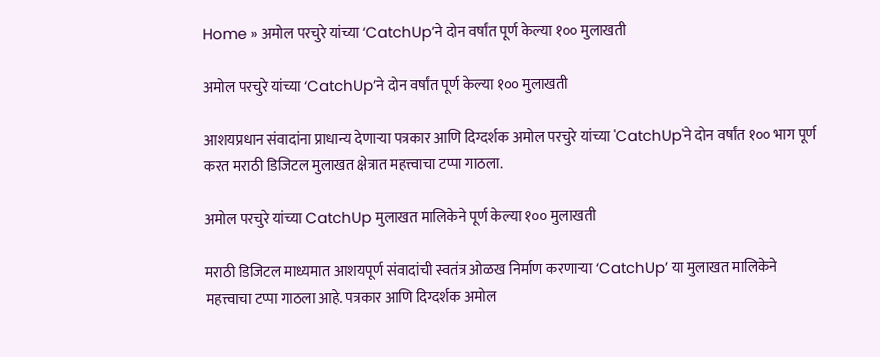Home » अमोल परचुरे यांच्या ‘CatchUp’ने दोन वर्षांत पूर्ण केल्या १०० मुलाखती

अमोल परचुरे यांच्या ‘CatchUp’ने दोन वर्षांत पूर्ण केल्या १०० मुलाखती

आशयप्रधान संवादांना प्राधान्य देणाऱ्या पत्रकार आणि दिग्दर्शक अमोल परचुरे यांच्या 'CatchUp'ने दोन वर्षांत १०० भाग पूर्ण करत मराठी डिजिटल मुलाखत क्षेत्रात महत्त्वाचा टप्पा गाठला.

अमोल परचुरे यांच्या CatchUp मुलाखत मालिकेने पूर्ण केल्या १०० मुलाखती

मराठी डिजिटल माध्यमात आशयपूर्ण संवादांची स्वतंत्र ओळख निर्माण करणाऱ्या ‘CatchUp’ या मुलाखत मालिकेने महत्त्वाचा टप्पा गाठला आहे. पत्रकार आणि दिग्दर्शक अमोल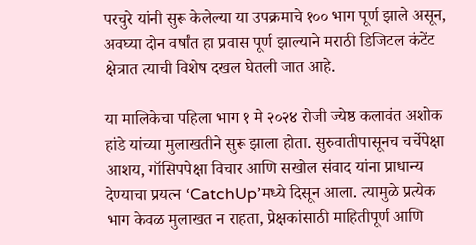परचुरे यांनी सुरू केलेल्या या उपक्रमाचे १०० भाग पूर्ण झाले असून, अवघ्या दोन वर्षांत हा प्रवास पूर्ण झाल्याने मराठी डिजिटल कंटेंट क्षेत्रात त्याची विशेष दखल घेतली जात आहे.

या मालिकेचा पहिला भाग १ मे २०२४ रोजी ज्येष्ठ कलावंत अशोक हांडे यांच्या मुलाखतीने सुरू झाला होता. सुरुवातीपासूनच चर्चेपेक्षा आशय, गॉसिपपेक्षा विचार आणि सखोल संवाद यांना प्राधान्य देण्याचा प्रयत्न ‘CatchUp’मध्ये दिसून आला. त्यामुळे प्रत्येक भाग केवळ मुलाखत न राहता, प्रेक्षकांसाठी माहितीपूर्ण आणि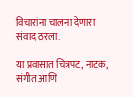विचारांना चालना देणारा संवाद ठरला.

या प्रवासात चित्रपट, नाटक, संगीत आणि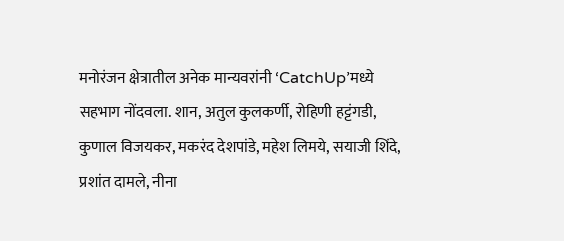मनोरंजन क्षेत्रातील अनेक मान्यवरांनी ‘CatchUp’मध्ये सहभाग नोंदवला. शान, अतुल कुलकर्णी, रोहिणी हट्टंगडी, कुणाल विजयकर, मकरंद देशपांडे, महेश लिमये, सयाजी शिंदे, प्रशांत दामले, नीना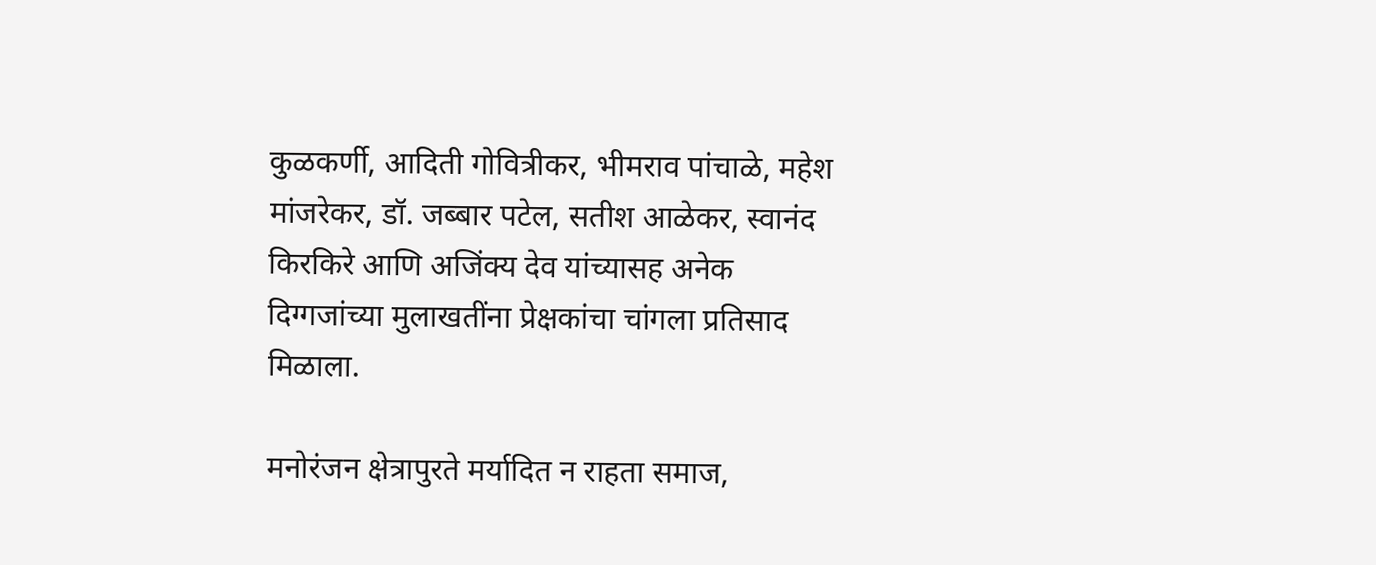कुळकर्णी, आदिती गोवित्रीकर, भीमराव पांचाळे, महेश मांजरेकर, डॉ. जब्बार पटेल, सतीश आळेकर, स्वानंद किरकिरे आणि अजिंक्य देव यांच्यासह अनेक दिग्गजांच्या मुलाखतींना प्रेक्षकांचा चांगला प्रतिसाद मिळाला.

मनोरंजन क्षेत्रापुरते मर्यादित न राहता समाज,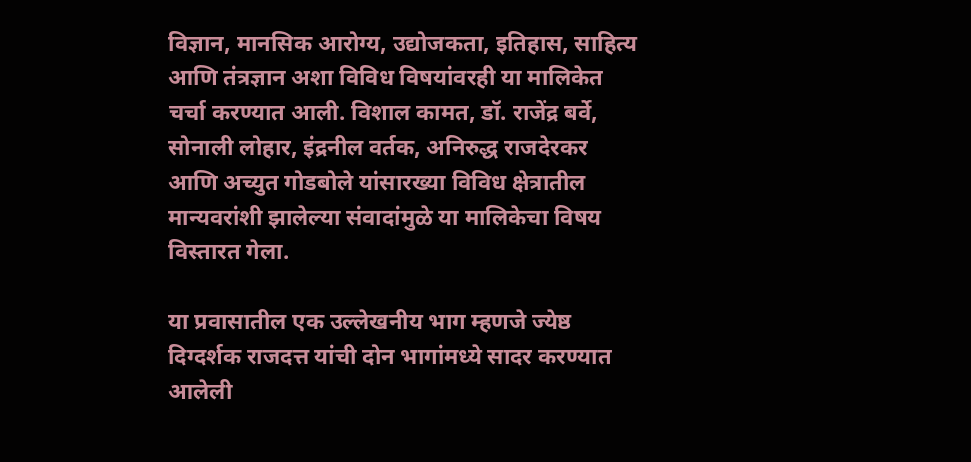विज्ञान, मानसिक आरोग्य, उद्योजकता, इतिहास, साहित्य आणि तंत्रज्ञान अशा विविध विषयांवरही या मालिकेत चर्चा करण्यात आली. विशाल कामत, डॉ. राजेंद्र बर्वे, सोनाली लोहार, इंद्रनील वर्तक, अनिरुद्ध राजदेरकर आणि अच्युत गोडबोले यांसारख्या विविध क्षेत्रातील मान्यवरांशी झालेल्या संवादांमुळे या मालिकेचा विषय विस्तारत गेला.

या प्रवासातील एक उल्लेखनीय भाग म्हणजे ज्येष्ठ दिग्दर्शक राजदत्त यांची दोन भागांमध्ये सादर करण्यात आलेली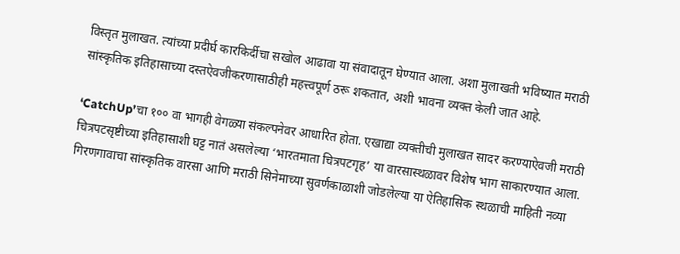विस्तृत मुलाखत. त्यांच्या प्रदीर्घ कारकिर्दीचा सखोल आढावा या संवादातून घेण्यात आला. अशा मुलाखती भविष्यात मराठी सांस्कृतिक इतिहासाच्या दस्तऐवजीकरणासाठीही महत्त्वपूर्ण ठरू शकतात, अशी भावना व्यक्त केली जात आहे.

‘CatchUp’चा १०० वा भागही वेगळ्या संकल्पनेवर आधारित होता. एखाद्या व्यक्तीची मुलाखत सादर करण्याऐवजी मराठी चित्रपटसृष्टीच्या इतिहासाशी घट्ट नातं असलेल्या ‘भारतमाता चित्रपटगृह’ या वारसास्थळावर विशेष भाग साकारण्यात आला. गिरणगावाचा सांस्कृतिक वारसा आणि मराठी सिनेमाच्या सुवर्णकाळाशी जोडलेल्या या ऐतिहासिक स्थळाची माहिती नव्या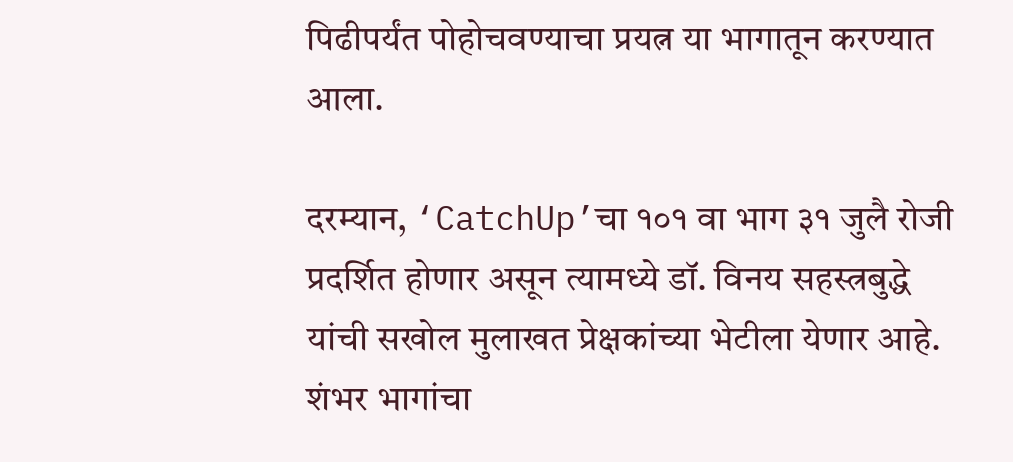पिढीपर्यंत पोहोचवण्याचा प्रयत्न या भागातून करण्यात आला.

दरम्यान, ‘CatchUp’चा १०१ वा भाग ३१ जुलै रोजी प्रदर्शित होणार असून त्यामध्ये डॉ. विनय सहस्त्रबुद्धे यांची सखोल मुलाखत प्रेक्षकांच्या भेटीला येणार आहे. शंभर भागांचा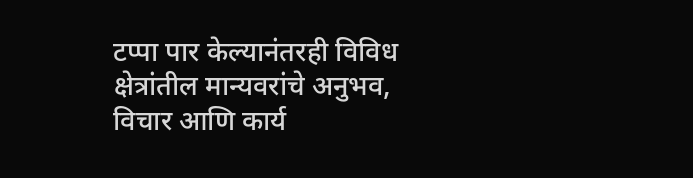टप्पा पार केल्यानंतरही विविध क्षेत्रांतील मान्यवरांचे अनुभव, विचार आणि कार्य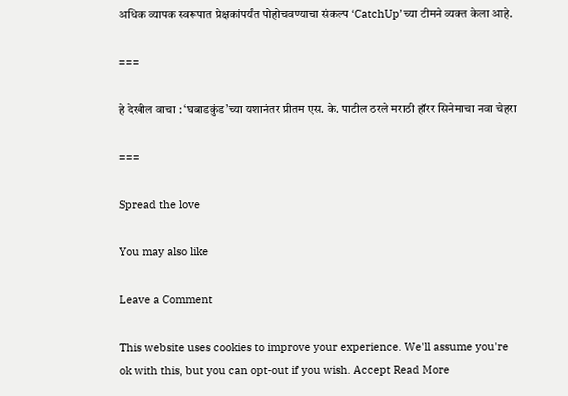अधिक व्यापक स्वरूपात प्रेक्षकांपर्यंत पोहोचवण्याचा संकल्प ‘CatchUp’च्या टीमने व्यक्त केला आहे.

===

हे देखील वाचा : ‘घबाडकुंड’च्या यशानंतर प्रीतम एस. के. पाटील ठरले मराठी हॉरर सिनेमाचा नवा चेहरा

===

Spread the love

You may also like

Leave a Comment

This website uses cookies to improve your experience. We'll assume you're ok with this, but you can opt-out if you wish. Accept Read More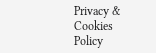Privacy & Cookies Policy